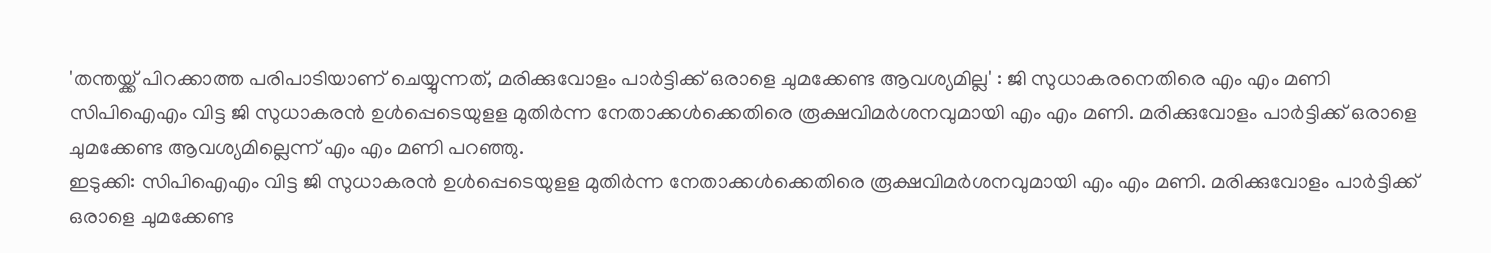'തന്തയ്ക്ക് പിറക്കാത്ത പരിപാടിയാണ് ചെയ്യുന്നത്, മരിക്കുവോളം പാർട്ടിക്ക് ഒരാളെ ചുമക്കേണ്ട ആവശ്യമില്ല' : ജി സുധാകരനെതിരെ എം എം മണി
സിപിഐഎം വിട്ട ജി സുധാകരൻ ഉൾപ്പെടെയുളള മുതിർന്ന നേതാക്കൾക്കെതിരെ രൂക്ഷവിമർശനവുമായി എം എം മണി. മരിക്കുവോളം പാർട്ടിക്ക് ഒരാളെ ചുമക്കേണ്ട ആവശ്യമില്ലെന്ന് എം എം മണി പറഞ്ഞു.
ഇടുക്കി: സിപിഐഎം വിട്ട ജി സുധാകരൻ ഉൾപ്പെടെയുളള മുതിർന്ന നേതാക്കൾക്കെതിരെ രൂക്ഷവിമർശനവുമായി എം എം മണി. മരിക്കുവോളം പാർട്ടിക്ക് ഒരാളെ ചുമക്കേണ്ട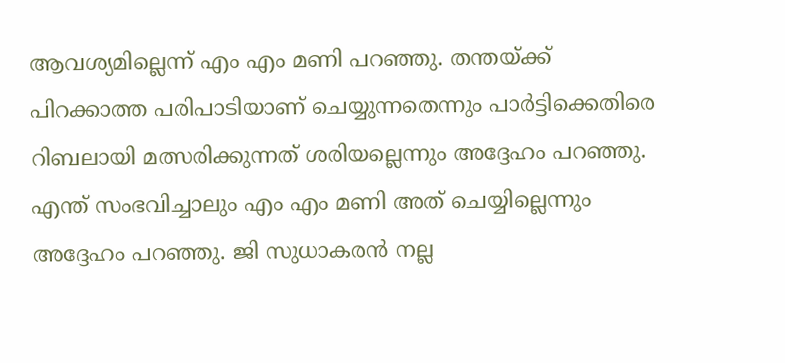ആവശ്യമില്ലെന്ന് എം എം മണി പറഞ്ഞു. തന്തയ്ക്ക് പിറക്കാത്ത പരിപാടിയാണ് ചെയ്യുന്നതെന്നും പാർട്ടിക്കെതിരെ റിബലായി മത്സരിക്കുന്നത് ശരിയല്ലെന്നും അദ്ദേഹം പറഞ്ഞു. എന്ത് സംഭവിച്ചാലും എം എം മണി അത് ചെയ്യില്ലെന്നും അദ്ദേഹം പറഞ്ഞു. ജി സുധാകരൻ നല്ല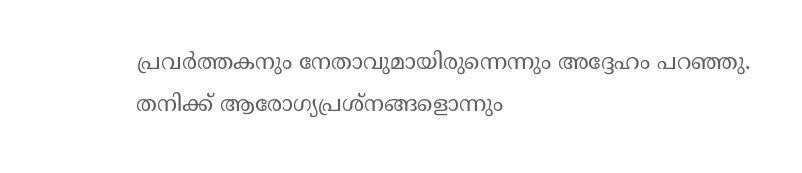പ്രവർത്തകനും നേതാവുമായിരുന്നെന്നും അദ്ദേഹം പറഞ്ഞു.
തനിക്ക് ആരോഗ്യപ്രശ്നങ്ങളൊന്നും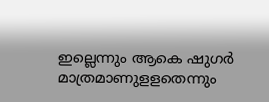ഇല്ലെന്നും ആകെ ഷുഗർ മാത്രമാണുളളതെന്നും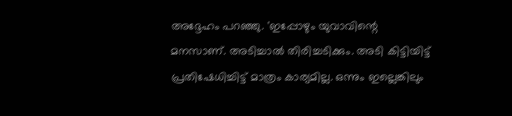അദ്ദേഹം പറഞ്ഞു. 'ഇപ്പോഴും യുവാവിന്റെ മനസാണ്. അടിച്ചാൽ തിരിച്ചടിക്കും. അടി കിട്ടിയിട്ട് പ്രതിഷേധിച്ചിട്ട് മാത്രം കാര്യമില്ല. ഒന്നും ഇല്ലെങ്കിലും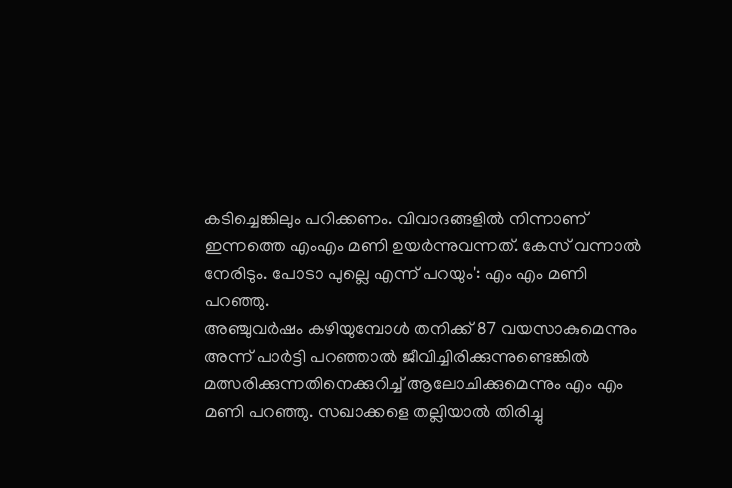കടിച്ചെങ്കിലും പറിക്കണം. വിവാദങ്ങളിൽ നിന്നാണ് ഇന്നത്തെ എംഎം മണി ഉയർന്നുവന്നത്. കേസ് വന്നാൽ നേരിടും. പോടാ പുല്ലെ എന്ന് പറയും': എം എം മണി പറഞ്ഞു.
അഞ്ചുവർഷം കഴിയുമ്പോൾ തനിക്ക് 87 വയസാകുമെന്നും അന്ന് പാർട്ടി പറഞ്ഞാൽ ജീവിച്ചിരിക്കുന്നുണ്ടെങ്കിൽ മത്സരിക്കുന്നതിനെക്കുറിച്ച് ആലോചിക്കുമെന്നും എം എം മണി പറഞ്ഞു. സഖാക്കളെ തല്ലിയാൽ തിരിച്ചു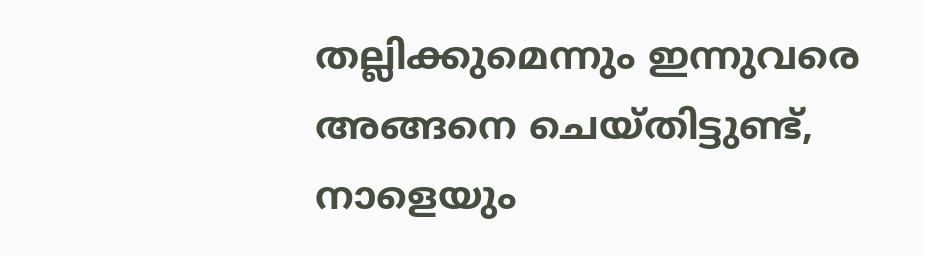തല്ലിക്കുമെന്നും ഇന്നുവരെ അങ്ങനെ ചെയ്തിട്ടുണ്ട്, നാളെയും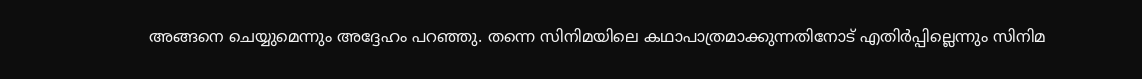അങ്ങനെ ചെയ്യുമെന്നും അദ്ദേഹം പറഞ്ഞു. തന്നെ സിനിമയിലെ കഥാപാത്രമാക്കുന്നതിനോട് എതിർപ്പില്ലെന്നും സിനിമ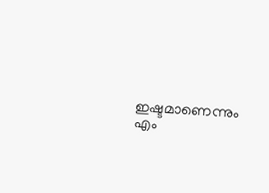ഇഷ്ടമാണെന്നും എം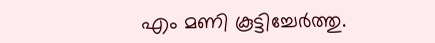എം മണി കൂട്ടിച്ചേർത്തു.